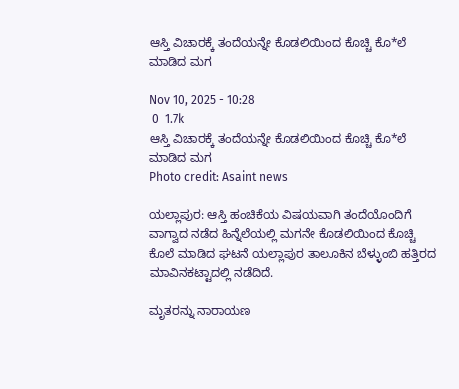ಆಸ್ತಿ ವಿಚಾರಕ್ಕೆ ತಂದೆಯನ್ನೇ ಕೊಡಲಿಯಿಂದ ಕೊಚ್ಚಿ ಕೊ*ಲೆ ಮಾಡಿದ ಮಗ

Nov 10, 2025 - 10:28
 0  1.7k
ಆಸ್ತಿ ವಿಚಾರಕ್ಕೆ ತಂದೆಯನ್ನೇ ಕೊಡಲಿಯಿಂದ ಕೊಚ್ಚಿ ಕೊ*ಲೆ ಮಾಡಿದ ಮಗ
Photo credit: Asaint news

ಯಲ್ಲಾಪುರ: ಆಸ್ತಿ ಹಂಚಿಕೆಯ ವಿಷಯವಾಗಿ ತಂದೆಯೊಂದಿಗೆ ವಾಗ್ವಾದ ನಡೆದ ಹಿನ್ನೆಲೆಯಲ್ಲಿ ಮಗನೇ ಕೊಡಲಿಯಿಂದ ಕೊಚ್ಚಿ ಕೊಲೆ ಮಾಡಿದ ಘಟನೆ ಯಲ್ಲಾಪುರ ತಾಲೂಕಿನ ಬೆಳ್ಳುಂಬಿ ಹತ್ತಿರದ ಮಾವಿನಕಟ್ಟಾದಲ್ಲಿ ನಡೆದಿದೆ.

ಮೃತರನ್ನು ನಾರಾಯಣ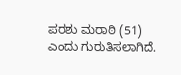ಪರಶು ಮರಾಠಿ (51) ಎಂದು ಗುರುತಿಸಲಾಗಿದೆ.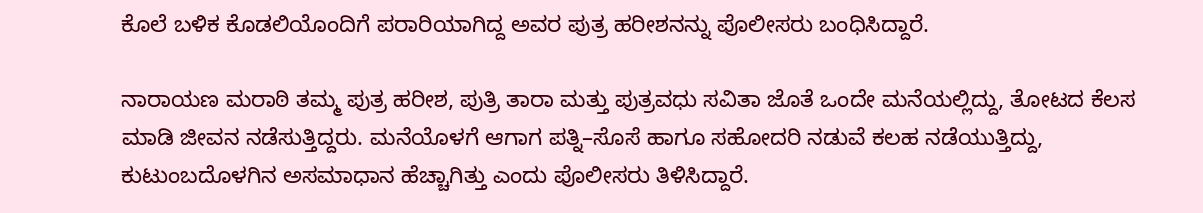ಕೊಲೆ ಬಳಿಕ ಕೊಡಲಿಯೊಂದಿಗೆ ಪರಾರಿಯಾಗಿದ್ದ ಅವರ ಪುತ್ರ ಹರೀಶನನ್ನು ಪೊಲೀಸರು ಬಂಧಿಸಿದ್ದಾರೆ.

ನಾರಾಯಣ ಮರಾಠಿ ತಮ್ಮ ಪುತ್ರ ಹರೀಶ, ಪುತ್ರಿ ತಾರಾ ಮತ್ತು ಪುತ್ರವಧು ಸವಿತಾ ಜೊತೆ ಒಂದೇ ಮನೆಯಲ್ಲಿದ್ದು, ತೋಟದ ಕೆಲಸ ಮಾಡಿ ಜೀವನ ನಡೆಸುತ್ತಿದ್ದರು. ಮನೆಯೊಳಗೆ ಆಗಾಗ ಪತ್ನಿ–ಸೊಸೆ ಹಾಗೂ ಸಹೋದರಿ ನಡುವೆ ಕಲಹ ನಡೆಯುತ್ತಿದ್ದು, ಕುಟುಂಬದೊಳಗಿನ ಅಸಮಾಧಾನ ಹೆಚ್ಚಾಗಿತ್ತು ಎಂದು ಪೊಲೀಸರು ತಿಳಿಸಿದ್ದಾರೆ.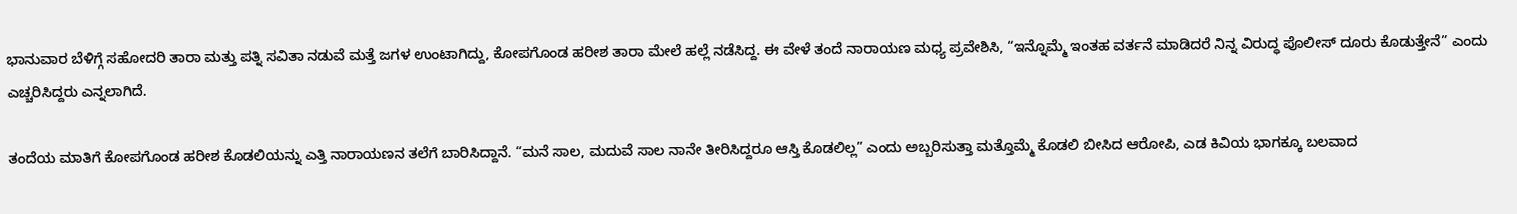ಭಾನುವಾರ ಬೆಳಿಗ್ಗೆ ಸಹೋದರಿ ತಾರಾ ಮತ್ತು ಪತ್ನಿ ಸವಿತಾ ನಡುವೆ ಮತ್ತೆ ಜಗಳ ಉಂಟಾಗಿದ್ದು, ಕೋಪಗೊಂಡ ಹರೀಶ ತಾರಾ ಮೇಲೆ ಹಲ್ಲೆ ನಡೆಸಿದ್ದ. ಈ ವೇಳೆ ತಂದೆ ನಾರಾಯಣ ಮಧ್ಯ ಪ್ರವೇಶಿಸಿ, “ಇನ್ನೊಮ್ಮೆ ಇಂತಹ ವರ್ತನೆ ಮಾಡಿದರೆ ನಿನ್ನ ವಿರುದ್ಧ ಪೊಲೀಸ್ ದೂರು ಕೊಡುತ್ತೇನೆ” ಎಂದು ಎಚ್ಚರಿಸಿದ್ದರು ಎನ್ನಲಾಗಿದೆ.

ತಂದೆಯ ಮಾತಿಗೆ ಕೋಪಗೊಂಡ ಹರೀಶ ಕೊಡಲಿಯನ್ನು ಎತ್ತಿ ನಾರಾಯಣನ ತಲೆಗೆ ಬಾರಿಸಿದ್ದಾನೆ. “ಮನೆ ಸಾಲ, ಮದುವೆ ಸಾಲ ನಾನೇ ತೀರಿಸಿದ್ದರೂ ಆಸ್ತಿ ಕೊಡಲಿಲ್ಲ” ಎಂದು ಅಬ್ಬರಿಸುತ್ತಾ ಮತ್ತೊಮ್ಮೆ ಕೊಡಲಿ ಬೀಸಿದ ಆರೋಪಿ, ಎಡ ಕಿವಿಯ ಭಾಗಕ್ಕೂ ಬಲವಾದ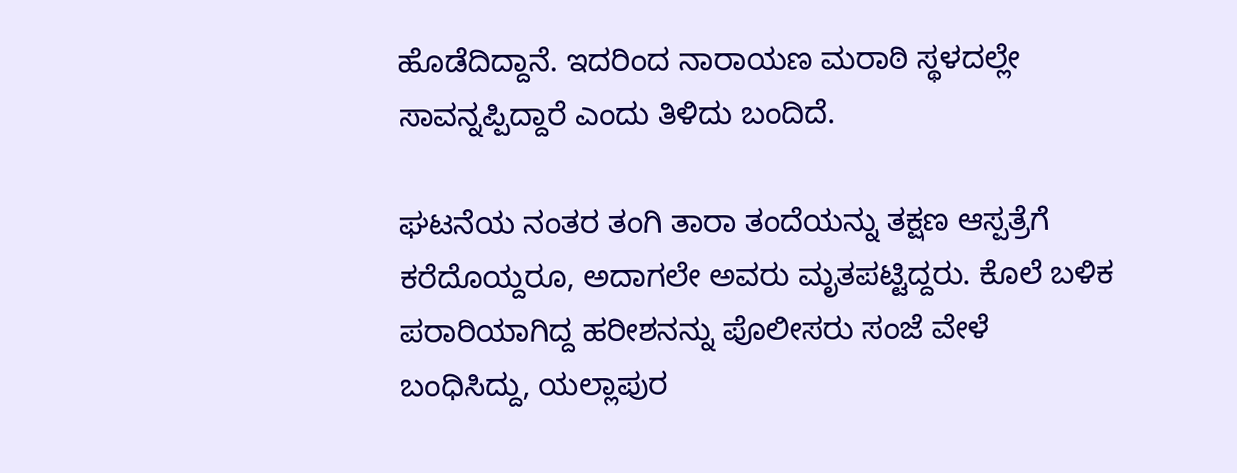ಹೊಡೆದಿದ್ದಾನೆ. ಇದರಿಂದ ನಾರಾಯಣ ಮರಾಠಿ ಸ್ಥಳದಲ್ಲೇ ಸಾವನ್ನಪ್ಪಿದ್ದಾರೆ ಎಂದು ತಿಳಿದು ಬಂದಿದೆ.

ಘಟನೆಯ ನಂತರ ತಂಗಿ ತಾರಾ ತಂದೆಯನ್ನು ತಕ್ಷಣ ಆಸ್ಪತ್ರೆಗೆ ಕರೆದೊಯ್ದರೂ, ಅದಾಗಲೇ ಅವರು ಮೃತಪಟ್ಟಿದ್ದರು. ಕೊಲೆ ಬಳಿಕ ಪರಾರಿಯಾಗಿದ್ದ ಹರೀಶನನ್ನು ಪೊಲೀಸರು ಸಂಜೆ ವೇಳೆ ಬಂಧಿಸಿದ್ದು, ಯಲ್ಲಾಪುರ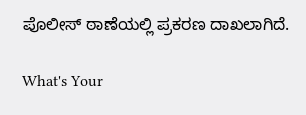ಪೊಲೀಸ್ ಠಾಣೆಯಲ್ಲಿ ಪ್ರಕರಣ ದಾಖಲಾಗಿದೆ.

What's Your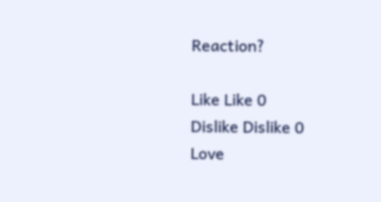Reaction?

Like Like 0
Dislike Dislike 0
Love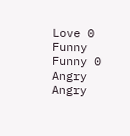Love 0
Funny Funny 0
Angry Angry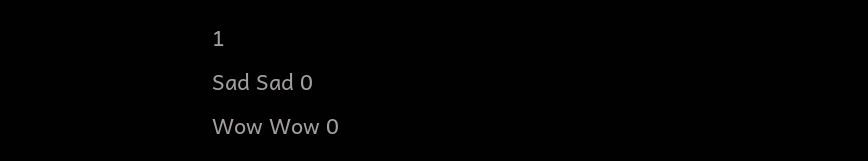1
Sad Sad 0
Wow Wow 0